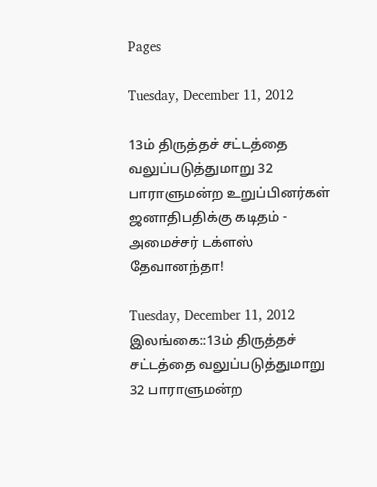Pages

Tuesday, December 11, 2012

13ம் திருத்தச் சட்டத்தை வலுப்படுத்துமாறு 32 பாராளுமன்ற உறுப்பினர்கள் ஜனாதிபதிக்கு கடிதம் - அமைச்சர் டக்ளஸ் தேவானந்தா!

Tuesday, December 11, 2012
இலங்கை::13ம் திருத்தச் சட்டத்தை வலுப்படுத்துமாறு 32 பாராளுமன்ற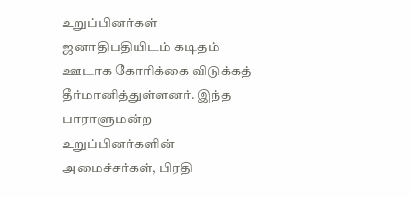உறுப்பினர்கள் ஜனாதிபதியிடம் கடிதம் ஊடாக கோரிக்கை விடுக்கத் தீர்மானித்துள்ளனர். இந்த பாராளுமன்ற உறுப்பினர்களின் அமைச்சர்கள், பிரதி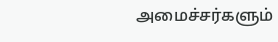அமைச்சர்களும்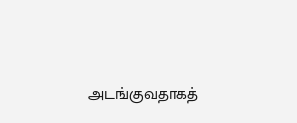அடங்குவதாகத்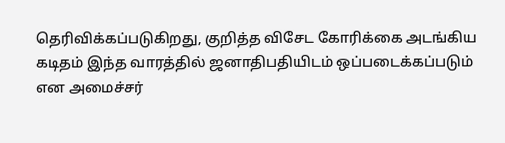தெரிவிக்கப்படுகிறது, குறித்த விசேட கோரிக்கை அடங்கிய கடிதம் இந்த வாரத்தில் ஜனாதிபதியிடம் ஒப்படைக்கப்படும் என அமைச்சர்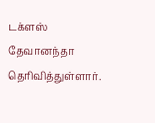டக்ளஸ் தேவானந்தா தெரிவித்துள்ளார்.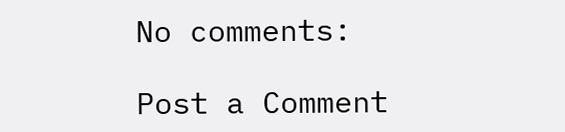No comments:

Post a Comment